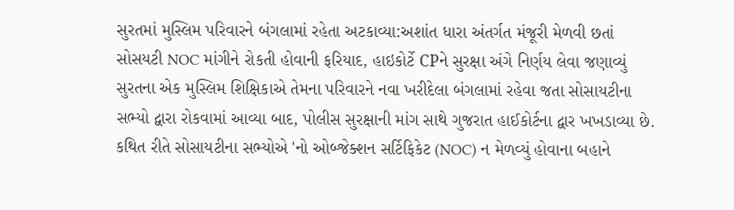સુરતમાં મુસ્લિમ પરિવારને બંગલામાં રહેતા અટકાવ્યા:અશાંત ધારા અંતર્ગત મંજૂરી મેળવી છતાં સોસયટી NOC માંગીને રોકતી હોવાની ફરિયાદ, હાઇકોર્ટે CPને સુરક્ષા અંગે નિર્ણય લેવા જણાવ્યું
સુરતના એક મુસ્લિમ શિક્ષિકાએ તેમના પરિવારને નવા ખરીદેલા બંગલામાં રહેવા જતા સોસાયટીના સભ્યો દ્વારા રોકવામાં આવ્યા બાદ, પોલીસ સુરક્ષાની માંગ સાથે ગુજરાત હાઈકોર્ટના દ્વાર ખખડાવ્યા છે. કથિત રીતે સોસાયટીના સભ્યોએ 'નો ઓબ્જેક્શન સર્ટિફિકેટ (NOC) ન મેળવ્યું હોવાના બહાને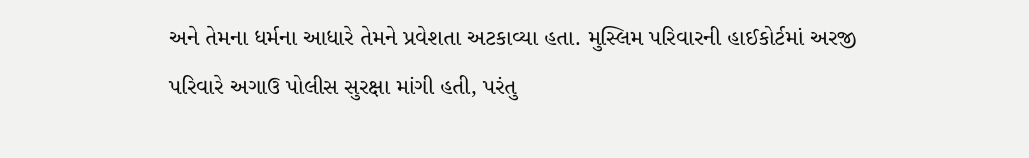અને તેમના ધર્મના આધારે તેમને પ્રવેશતા અટકાવ્યા હતા. મુસ્લિમ પરિવારની હાઈકોર્ટમાં અરજી
પરિવારે અગાઉ પોલીસ સુરક્ષા માંગી હતી, પરંતુ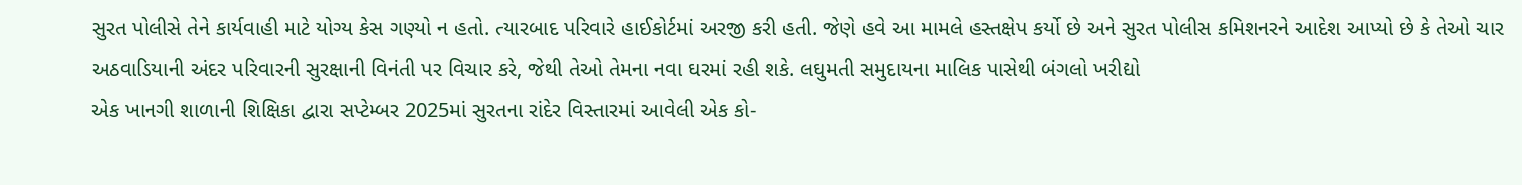સુરત પોલીસે તેને કાર્યવાહી માટે યોગ્ય કેસ ગણ્યો ન હતો. ત્યારબાદ પરિવારે હાઈકોર્ટમાં અરજી કરી હતી. જેણે હવે આ મામલે હસ્તક્ષેપ કર્યો છે અને સુરત પોલીસ કમિશનરને આદેશ આપ્યો છે કે તેઓ ચાર અઠવાડિયાની અંદર પરિવારની સુરક્ષાની વિનંતી પર વિચાર કરે, જેથી તેઓ તેમના નવા ઘરમાં રહી શકે. લઘુમતી સમુદાયના માલિક પાસેથી બંગલો ખરીદ્યો
એક ખાનગી શાળાની શિક્ષિકા દ્વારા સપ્ટેમ્બર 2025માં સુરતના રાંદેર વિસ્તારમાં આવેલી એક કો-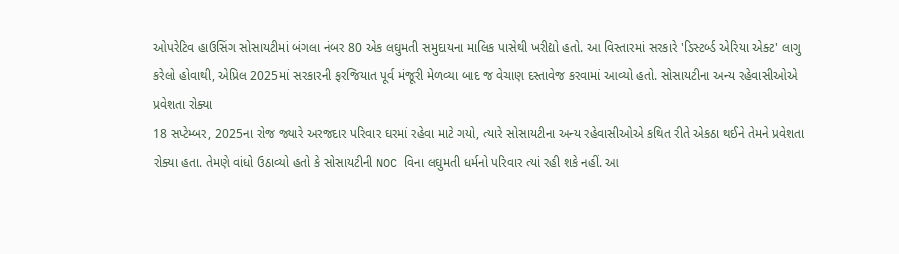ઓપરેટિવ હાઉસિંગ સોસાયટીમાં બંગલા નંબર 80 એક લઘુમતી સમુદાયના માલિક પાસેથી ખરીદ્યો હતો. આ વિસ્તારમાં સરકારે 'ડિસ્ટર્બ્ડ એરિયા એક્ટ' લાગુ કરેલો હોવાથી, એપ્રિલ 2025માં સરકારની ફરજિયાત પૂર્વ મંજૂરી મેળવ્યા બાદ જ વેચાણ દસ્તાવેજ કરવામાં આવ્યો હતો. સોસાયટીના અન્ય રહેવાસીઓએ પ્રવેશતા રોક્યા
18 સપ્ટેમ્બર, 2025ના રોજ જ્યારે અરજદાર પરિવાર ઘરમાં રહેવા માટે ગયો, ત્યારે સોસાયટીના અન્ય રહેવાસીઓએ કથિત રીતે એકઠા થઈને તેમને પ્રવેશતા રોક્યા હતા. તેમણે વાંધો ઉઠાવ્યો હતો કે સોસાયટીની NOC વિના લઘુમતી ધર્મનો પરિવાર ત્યાં રહી શકે નહીં. આ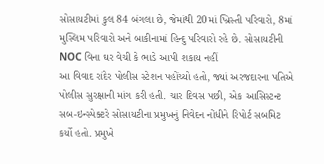સોસાયટીમાં કુલ 84 બંગલા છે, જેમાંથી 20માં ખ્રિસ્તી પરિવારો, 8માં મુસ્લિમ પરિવારો અને બાકીનામાં હિન્દુ પરિવારો રહે છે. સોસાયટીની NOC વિના ઘર વેચી કે ભાડે આપી શકાય નહીં
આ વિવાદ રાંદેર પોલીસ સ્ટેશન પહોંચ્યો હતો, જ્યાં અરજદારના પતિએ પોલીસ સુરક્ષાની માંગ કરી હતી. ચાર દિવસ પછી, એક આસિસ્ટન્ટ સબ-ઇન્સ્પેક્ટરે સોસાયટીના પ્રમુખનું નિવેદન નોંધીને રિપોર્ટ સબમિટ કર્યો હતો. પ્રમુખે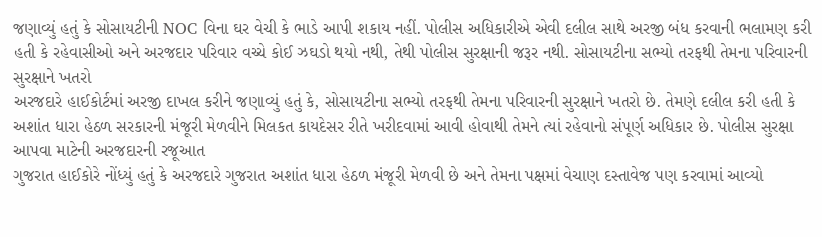જણાવ્યું હતું કે સોસાયટીની NOC વિના ઘર વેચી કે ભાડે આપી શકાય નહીં. પોલીસ અધિકારીએ એવી દલીલ સાથે અરજી બંધ કરવાની ભલામણ કરી હતી કે રહેવાસીઓ અને અરજદાર પરિવાર વચ્ચે કોઈ ઝઘડો થયો નથી, તેથી પોલીસ સુરક્ષાની જરૂર નથી. સોસાયટીના સભ્યો તરફથી તેમના પરિવારની સુરક્ષાને ખતરો
અરજદારે હાઈકોર્ટમાં અરજી દાખલ કરીને જણાવ્યું હતું કે, સોસાયટીના સભ્યો તરફથી તેમના પરિવારની સુરક્ષાને ખતરો છે. તેમણે દલીલ કરી હતી કે અશાંત ધારા હેઠળ સરકારની મંજૂરી મેળવીને મિલકત કાયદેસર રીતે ખરીદવામાં આવી હોવાથી તેમને ત્યાં રહેવાનો સંપૂર્ણ અધિકાર છે. પોલીસ સુરક્ષા આપવા માટેની અરજદારની રજૂઆત
ગુજરાત હાઈકોરે નોંધ્યું હતું કે અરજદારે ગુજરાત અશાંત ધારા હેઠળ મંજૂરી મેળવી છે અને તેમના પક્ષમાં વેચાણ દસ્તાવેજ પણ કરવામાં આવ્યો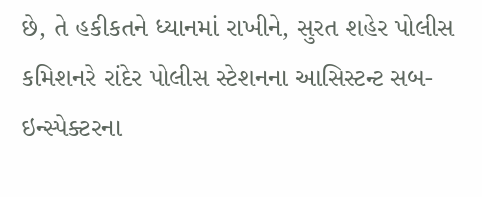છે, તે હકીકતને ધ્યાનમાં રાખીને, સુરત શહેર પોલીસ કમિશનરે રાંદેર પોલીસ સ્ટેશનના આસિસ્ટન્ટ સબ-ઇન્સ્પેક્ટરના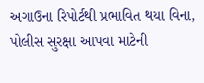અગાઉના રિપોર્ટથી પ્રભાવિત થયા વિના, પોલીસ સુરક્ષા આપવા માટેની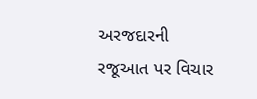અરજદારની રજૂઆત પર વિચાર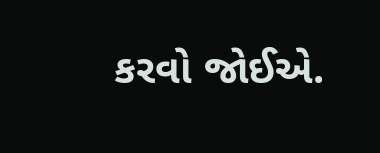કરવો જોઈએ.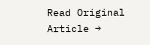Read Original Article →